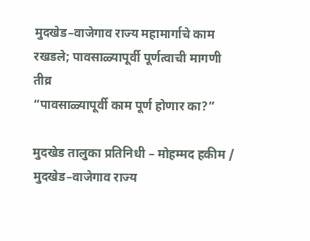मुदखेड–वाजेगाव राज्य महामार्गाचे काम रखडले; पावसाळ्यापूर्वी पूर्णत्वाची मागणी तीव्र
“पावसाळ्यापूर्वी काम पूर्ण होणार का?”

मुदखेड तालुका प्रतिनिधी – मोहम्मद हकीम / मुदखेड–वाजेगाव राज्य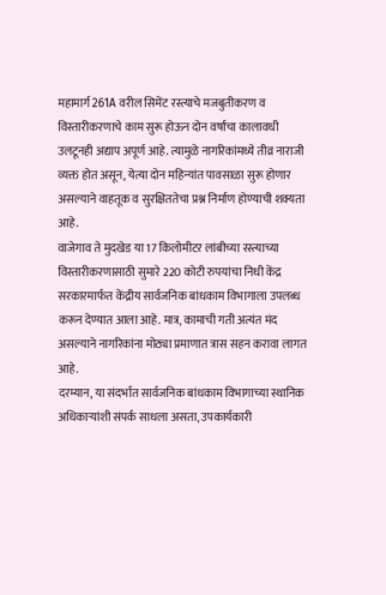महामार्ग 261A वरील सिमेंट रस्त्याचे मजबुतीकरण व विस्तारीकरणाचे काम सुरू होऊन दोन वर्षांचा कालावधी उलटूनही अद्याप अपूर्ण आहे. त्यामुळे नागरिकांमध्ये तीव्र नाराजी व्यक्त होत असून, येत्या दोन महिन्यांत पावसाळा सुरू होणार असल्याने वाहतूक व सुरक्षिततेचा प्रश्न निर्माण होण्याची शक्यता आहे.
वाजेगाव ते मुदखेड या 17 किलोमीटर लांबीच्या रस्त्याच्या विस्तारीकरणासाठी सुमारे 220 कोटी रुपयांचा निधी केंद्र सरकारमार्फत केंद्रीय सार्वजनिक बांधकाम विभागाला उपलब्ध करून देण्यात आला आहे. मात्र, कामाची गती अत्यंत मंद असल्याने नागरिकांना मोठ्या प्रमाणात त्रास सहन करावा लागत आहे.
दरम्यान, या संदर्भात सार्वजनिक बांधकाम विभागाच्या स्थानिक अधिकाऱ्यांशी संपर्क साधला असता, उपकार्यकारी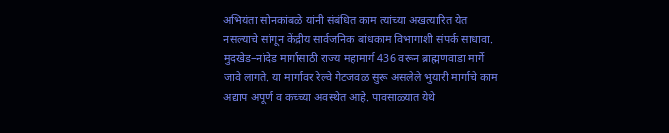अभियंता सोनकांबळे यांनी संबंधित काम त्यांच्या अखत्यारित येत नसल्याचे सांगून केंद्रीय सार्वजनिक बांधकाम विभागाशी संपर्क साधावा.
मुदखेड–नांदेड मार्गासाठी राज्य महामार्ग 436 वरून ब्राह्मणवाडा मार्गे जावे लागते. या मार्गावर रेल्वे गेटजवळ सुरू असलेले भुयारी मार्गाचे काम अद्याप अपूर्ण व कच्च्या अवस्थेत आहे. पावसाळ्यात येथे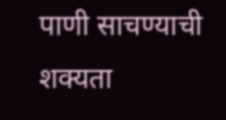पाणी साचण्याची शक्यता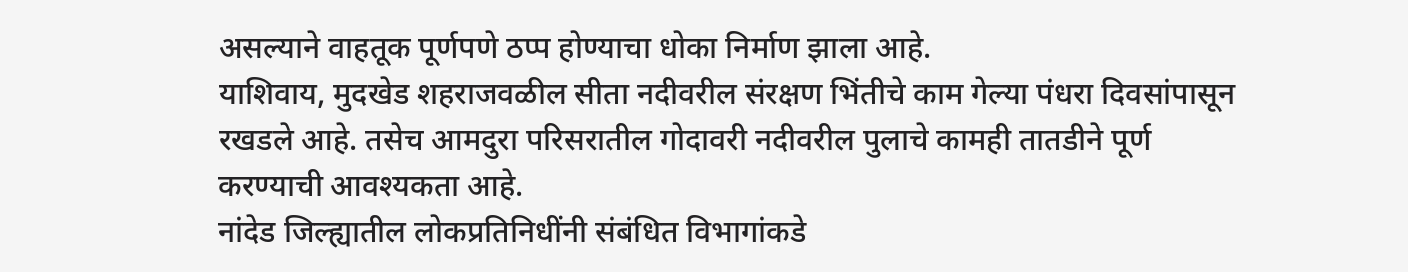असल्याने वाहतूक पूर्णपणे ठप्प होण्याचा धोका निर्माण झाला आहे.
याशिवाय, मुदखेड शहराजवळील सीता नदीवरील संरक्षण भिंतीचे काम गेल्या पंधरा दिवसांपासून रखडले आहे. तसेच आमदुरा परिसरातील गोदावरी नदीवरील पुलाचे कामही तातडीने पूर्ण करण्याची आवश्यकता आहे.
नांदेड जिल्ह्यातील लोकप्रतिनिधींनी संबंधित विभागांकडे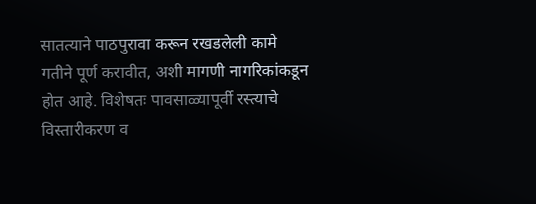सातत्याने पाठपुरावा करून रखडलेली कामे गतीने पूर्ण करावीत, अशी मागणी नागरिकांकडून होत आहे. विशेषतः पावसाळ्यापूर्वी रस्त्याचे विस्तारीकरण व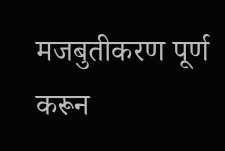मजबुतीकरण पूर्ण करून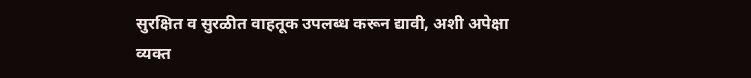सुरक्षित व सुरळीत वाहतूक उपलब्ध करून द्यावी, अशी अपेक्षा व्यक्त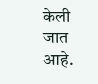केली जात आहे.